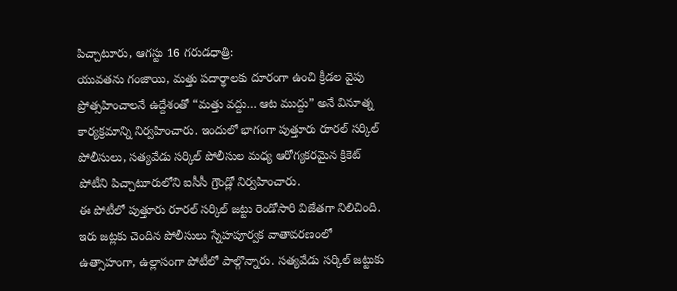పిచ్చాటూరు, ఆగస్టు 16 గరుడధాత్రి:
యువతను గంజాయి, మత్తు పదార్థాలకు దూరంగా ఉంచి క్రీడల వైపు ప్రోత్సహించాలనే ఉద్దేశంతో “మత్తు వద్దు… ఆట ముద్దు” అనే వినూత్న కార్యక్రమాన్ని నిర్వహించారు. ఇందులో భాగంగా పుత్తూరు రూరల్ సర్కిల్ పోలీసులు, సత్యవేడు సర్కిల్ పోలీసుల మధ్య ఆరోగ్యకరమైన క్రికెట్ పోటీని పిచ్చాటూరులోని ఐసీసీ గ్రౌండ్లో నిర్వహించారు.
ఈ పోటీలో పుత్తూరు రూరల్ సర్కిల్ జట్టు రెండోసారి విజేతగా నిలిచింది. ఇరు జట్లకు చెందిన పోలీసులు స్నేహపూర్వక వాతావరణంలో ఉత్సాహంగా, ఉల్లాసంగా పోటీలో పాల్గొన్నారు. సత్యవేడు సర్కిల్ జట్టుకు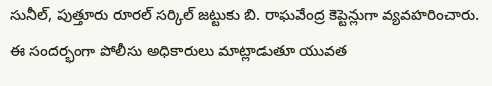సునీల్, పుత్తూరు రూరల్ సర్కిల్ జట్టుకు బి. రాఘవేంద్ర కెప్టెన్లుగా వ్యవహరించారు.
ఈ సందర్భంగా పోలీసు అధికారులు మాట్లాడుతూ యువత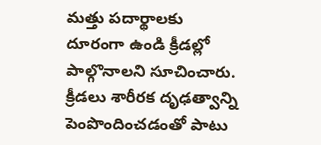మత్తు పదార్థాలకు దూరంగా ఉండి క్రీడల్లో పాల్గొనాలని సూచించారు. క్రీడలు శారీరక దృఢత్వాన్ని పెంపొందించడంతో పాటు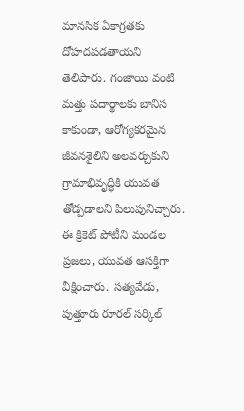మానసిక ఏకాగ్రతకు దోహదపడతాయని తెలిపారు. గంజాయి వంటి మత్తు పదార్థాలకు బానిస కాకుండా, ఆరోగ్యకరమైన జీవనశైలిని అలవర్చుకుని గ్రామాభివృద్ధికి యువత తోడ్పడాలని పిలుపునిచ్చారు.
ఈ క్రికెట్ పోటీని మండల ప్రజలు, యువత ఆసక్తిగా వీక్షించారు. సత్యవేడు, పుత్తూరు రూరల్ సర్కిల్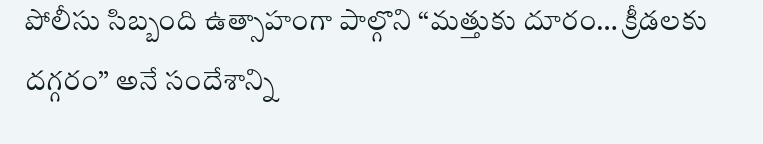పోలీసు సిబ్బంది ఉత్సాహంగా పాల్గొని “మత్తుకు దూరం… క్రీడలకు దగ్గరం” అనే సందేశాన్ని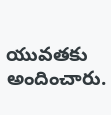యువతకు అందించారు.